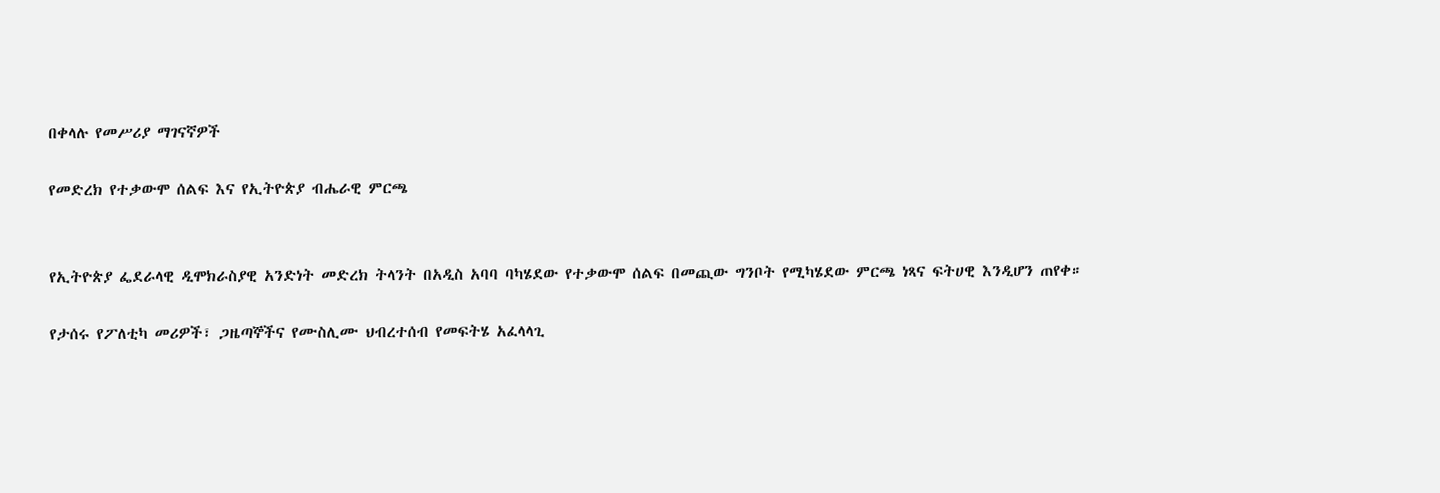በቀላሉ የመሥሪያ ማገናኛዎች

የመድረክ የተቃውሞ ሰልፍ እና የኢትዮጵያ ብሔራዊ ምርጫ


የኢትዮጵያ ፌደራላዊ ዲሞክራስያዊ አንድነት መድረክ ትላንት በአዲስ አባባ ባካሄደው የተቃውሞ ሰልፍ በመጪው ግንቦት የሚካሄደው ምርጫ ነጻና ፍትሀዊ እንዲሆን ጠየቀ።

የታሰሩ የፖለቲካ መሪዎች፣ ጋዜጣኞችና የሙስሊሙ ህብረተሰብ የመፍትሄ አፈላላጊ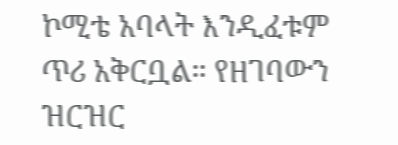ኮሚቴ አባላት እንዲፈቱም ጥሪ አቅርቧል። የዘገባውን ዝርዝር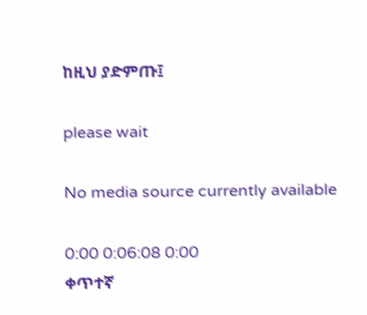ከዚህ ያድምጡ፤

please wait

No media source currently available

0:00 0:06:08 0:00
ቀጥተኛ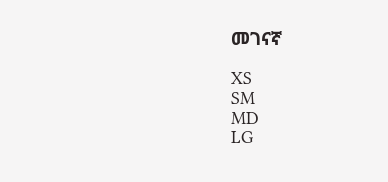መገናኛ

XS
SM
MD
LG